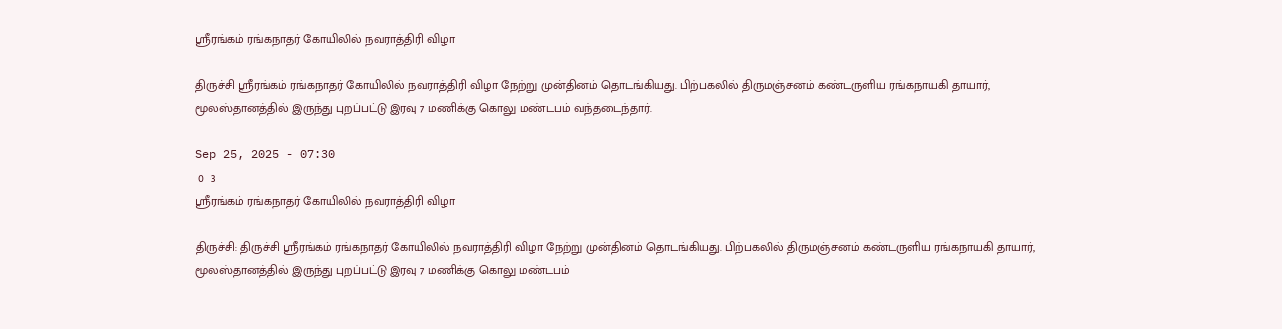ஸ்ரீரங்கம் ரங்கநாதர் கோயிலில் நவராத்திரி விழா

திருச்சி ஸ்ரீரங்கம் ரங்கநாதர் கோயிலில் நவராத்திரி விழா நேற்று முன்தினம் தொடங்கியது. பிற்பகலில் திருமஞ்சனம் கண்டருளிய ரங்கநாயகி தாயார், மூலஸ்தானத்தில் இருந்து புறப்பட்டு இரவு 7 மணிக்கு கொலு மண்டபம் வந்தடைந்தார்.

Sep 25, 2025 - 07:30
 0  3
ஸ்ரீரங்கம் ரங்கநாதர் கோயிலில் நவராத்திரி விழா

திருச்சி: திருச்சி ஸ்ரீரங்கம் ரங்கநாதர் கோயிலில் நவராத்திரி விழா நேற்று முன்தினம் தொடங்கியது. பிற்பகலில் திருமஞ்சனம் கண்டருளிய ரங்கநாயகி தாயார், மூலஸ்தானத்தில் இருந்து புறப்பட்டு இரவு 7 மணிக்கு கொலு மண்டபம்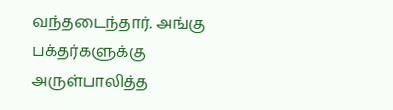வந்தடைந்தார். அங்கு பக்தர்களுக்கு அருள்பாலித்த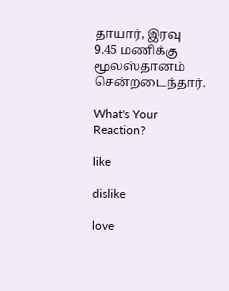தாயார், இரவு 9.45 மணிக்கு மூலஸ்தானம் சென்றடைந்தார்.

What's Your Reaction?

like

dislike

love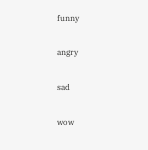funny

angry

sad

wow